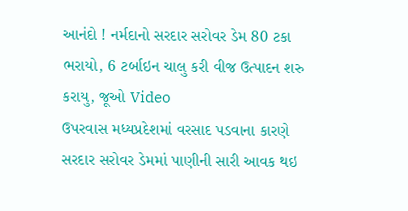આનંદો ! નર્મદાનો સરદાર સરોવર ડેમ 80 ટકા ભરાયો, 6 ટર્બાઇન ચાલુ કરી વીજ ઉત્પાદન શરુ કરાયુ, જૂઓ Video
ઉપરવાસ મધ્યપ્રદેશમાં વરસાદ પડવાના કારણે સરદાર સરોવર ડેમમાં પાણીની સારી આવક થઇ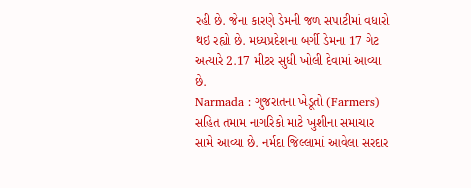રહી છે. જેના કારણે ડેમની જળ સપાટીમાં વધારો થઇ રહ્યો છે. મધ્યપ્રદેશના બર્ગી ડેમના 17 ગેટ અત્યારે 2.17 મીટર સુધી ખોલી દેવામાં આવ્યા છે.
Narmada : ગુજરાતના ખેડૂતો (Farmers) સહિત તમામ નાગરિકો માટે ખુશીના સમાચાર સામે આવ્યા છે. નર્મદા જિલ્લામાં આવેલા સરદાર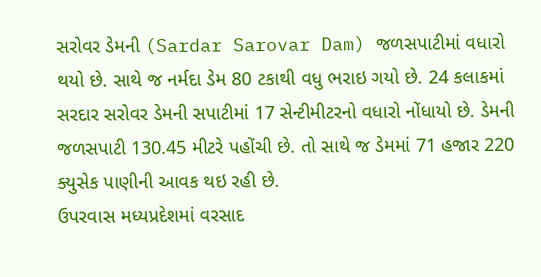સરોવર ડેમની (Sardar Sarovar Dam) જળસપાટીમાં વધારો થયો છે. સાથે જ નર્મદા ડેમ 80 ટકાથી વધુ ભરાઇ ગયો છે. 24 કલાકમાં સરદાર સરોવર ડેમની સપાટીમાં 17 સેન્ટીમીટરનો વધારો નોંધાયો છે. ડેમની જળસપાટી 130.45 મીટરે પહોંચી છે. તો સાથે જ ડેમમાં 71 હજાર 220 ક્યુસેક પાણીની આવક થઇ રહી છે.
ઉપરવાસ મધ્યપ્રદેશમાં વરસાદ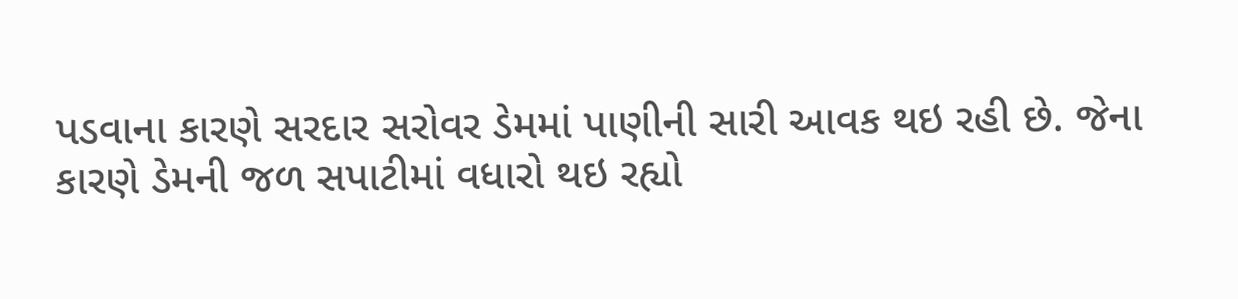પડવાના કારણે સરદાર સરોવર ડેમમાં પાણીની સારી આવક થઇ રહી છે. જેના કારણે ડેમની જળ સપાટીમાં વધારો થઇ રહ્યો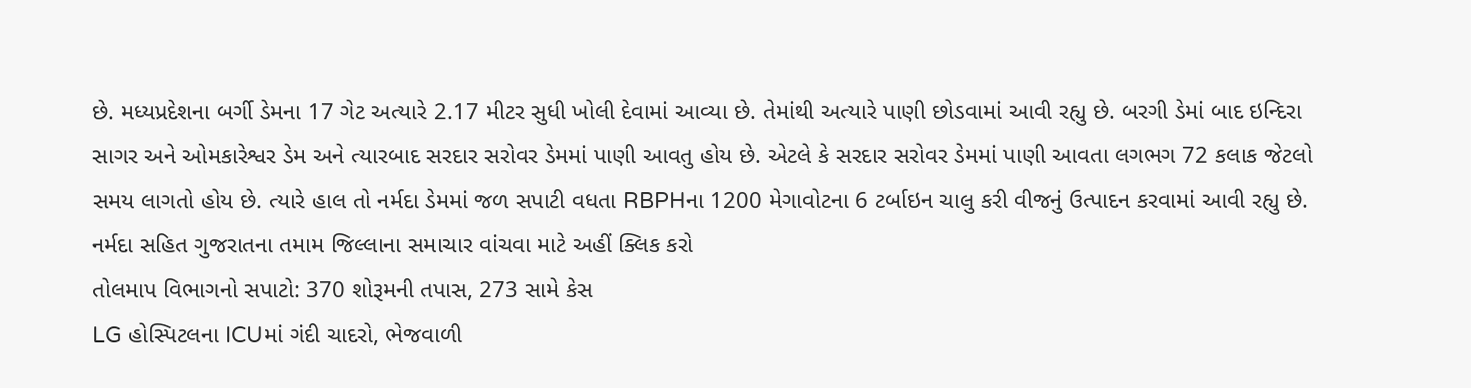છે. મધ્યપ્રદેશના બર્ગી ડેમના 17 ગેટ અત્યારે 2.17 મીટર સુધી ખોલી દેવામાં આવ્યા છે. તેમાંથી અત્યારે પાણી છોડવામાં આવી રહ્યુ છે. બરગી ડેમાં બાદ ઇન્દિરા સાગર અને ઓમકારેશ્વર ડેમ અને ત્યારબાદ સરદાર સરોવર ડેમમાં પાણી આવતુ હોય છે. એટલે કે સરદાર સરોવર ડેમમાં પાણી આવતા લગભગ 72 કલાક જેટલો સમય લાગતો હોય છે. ત્યારે હાલ તો નર્મદા ડેમમાં જળ સપાટી વધતા RBPHના 1200 મેગાવોટના 6 ટર્બાઇન ચાલુ કરી વીજનું ઉત્પાદન કરવામાં આવી રહ્યુ છે.
નર્મદા સહિત ગુજરાતના તમામ જિલ્લાના સમાચાર વાંચવા માટે અહીં ક્લિક કરો
તોલમાપ વિભાગનો સપાટો: 370 શોરૂમની તપાસ, 273 સામે કેસ
LG હોસ્પિટલના ICUમાં ગંદી ચાદરો, ભેજવાળી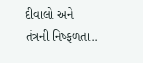દીવાલો અને તંત્રની નિષ્ફળતા..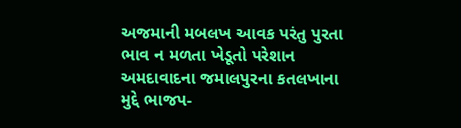અજમાની મબલખ આવક પરંતુ પુરતા ભાવ ન મળતા ખેડૂતો પરેશાન
અમદાવાદના જમાલપુરના કતલખાના મુદ્દે ભાજપ-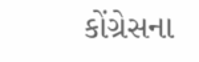કોંગ્રેસના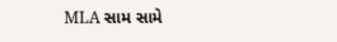MLA સામ સામે